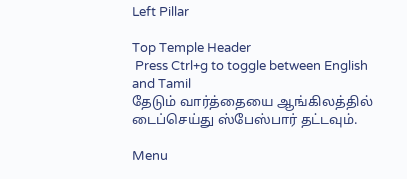Left Pillar

Top Temple Header
 Press Ctrl+g to toggle between English and Tamil
தேடும் வார்த்தையை ஆங்கிலத்தில் டைப்செய்து ஸ்பேஸ்பார் தட்டவும்.

Menu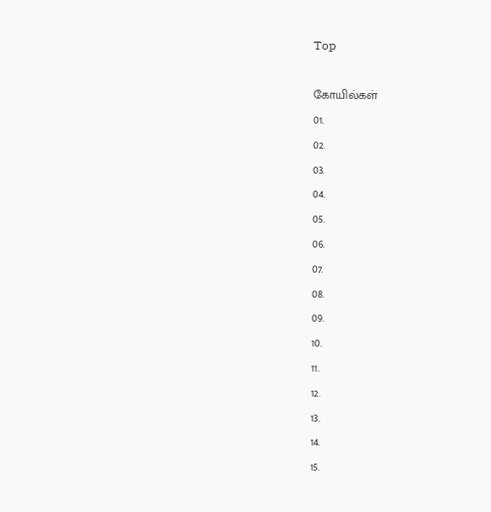Top

கோயில்கள்
01.
02.
03.
04.
05.
06.
07.
08.
09.
10.
11.
12.
13.
14.
15.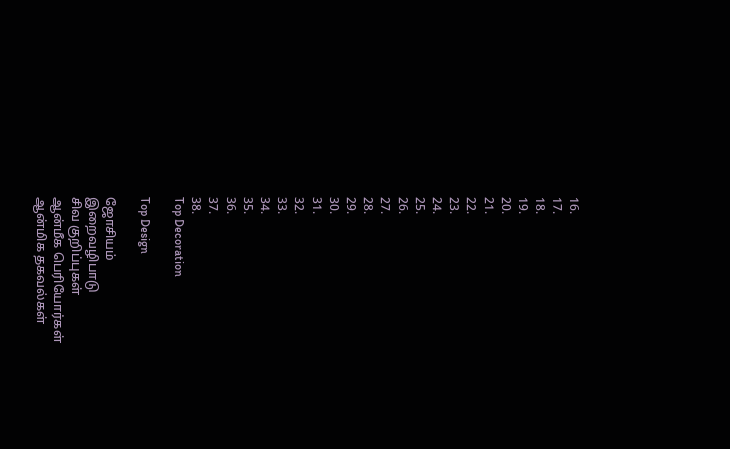16.
17.
18.
19.
20.
21.
22.
23.
24.
25.
26.
27.
28.
29.
30.
31.
32.
33.
34.
35.
36.
37.
38.
Top Decoration

Top Design

ஜோசியம்
இறைவழிபாடு
சிவ குறிப்புகள்
ஆன்மீக பெரியோர்கள்
ஆன்மிக தகவல்கள்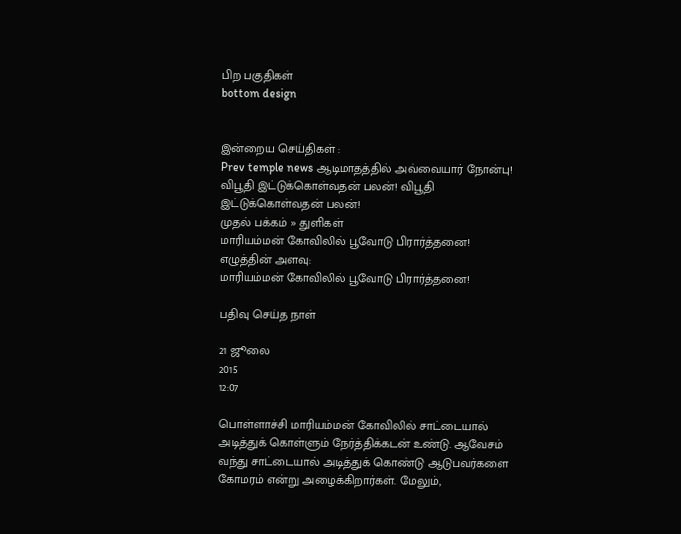பிற பகுதிகள்
bottom design


இன்றைய செய்திகள் :
Prev temple news ஆடிமாதத்தில் அவ்வையார் நோன்பு! விபூதி இட்டுக்கொள்வதன் பலன்! விபூதி இட்டுக்கொள்வதன் பலன்!
முதல் பக்கம் » துளிகள்
மாரியம்மன் கோவிலில் பூவோடு பிரார்த்தனை!
எழுத்தின் அளவு:
மாரியம்மன் கோவிலில் பூவோடு பிரார்த்தனை!

பதிவு செய்த நாள்

21 ஜூலை
2015
12:07

பொள்ளாச்சி மாரியம்மன் கோவிலில் சாட்டையால் அடித்துக் கொள்ளும் நேர்த்திக்கடன் உண்டு. ஆவேசம் வந்து சாட்டையால் அடித்துக் கொண்டு ஆடுபவர்களை கோமரம் என்று அழைக்கிறார்கள். மேலும்,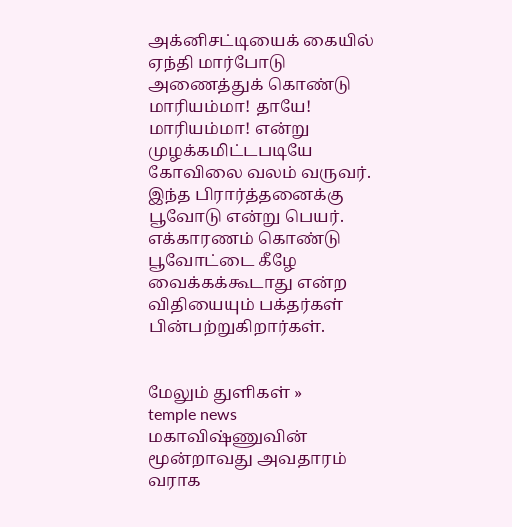அக்னிசட்டியைக் கையில் ஏந்தி மார்போடு அணைத்துக் கொண்டு மாரியம்மா! தாயே! மாரியம்மா! என்று முழக்கமிட்டபடியே கோவிலை வலம் வருவர். இந்த பிரார்த்தனைக்கு பூவோடு என்று பெயர். எக்காரணம் கொண்டு பூவோட்டை கீழே வைக்கக்கூடாது என்ற விதியையும் பக்தர்கள் பின்பற்றுகிறார்கள்.


மேலும் துளிகள் »
temple news
மகாவிஷ்ணுவின் மூன்றாவது அவதாரம் வராக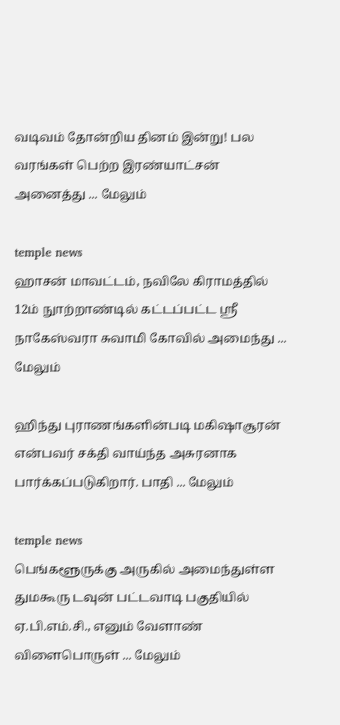வடிவம் தோன்றிய தினம் இன்று! பல வரங்கள் பெற்ற இரண்யாட்சன் அனைத்து ... மேலும்

temple news
ஹாசன் மாவட்டம், நவிலே கிராமத்தில் 12ம் நுாற்றாண்டில் கட்டப்பட்ட ஸ்ரீ நாகேஸ்வரா சுவாமி கோவில் அமைந்து ... மேலும்

ஹிந்து புராணங்களின்படி மகிஷாசூரன் என்பவர் சக்தி வாய்ந்த அசுரனாக பார்க்கப்படுகிறார். பாதி ... மேலும்

temple news
பெங்களூருக்கு அருகில் அமைந்துள்ள துமகூரு டவுன் பட்டவாடி பகுதியில் ஏ.பி.எம்.சி., எனும் வேளாண் விளைபொருள் ... மேலும்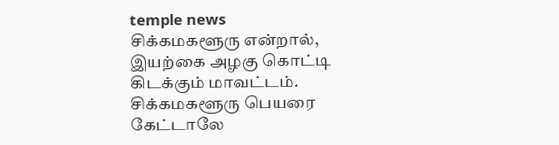temple news
சிக்கமகளூரு என்றால், இயற்கை அழகு கொட்டி கிடக்கும் மாவட்டம். சிக்கமகளூரு பெயரை கேட்டாலே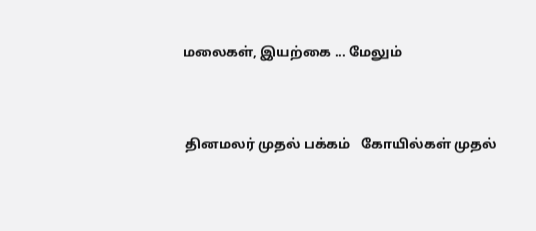மலைகள், இயற்கை ... மேலும்


 தினமலர் முதல் பக்கம்   கோயில்கள் முதல்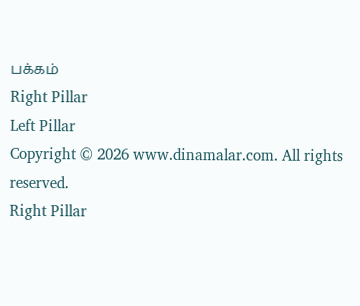பக்கம்
Right Pillar
Left Pillar
Copyright © 2026 www.dinamalar.com. All rights reserved.
Right Pillar